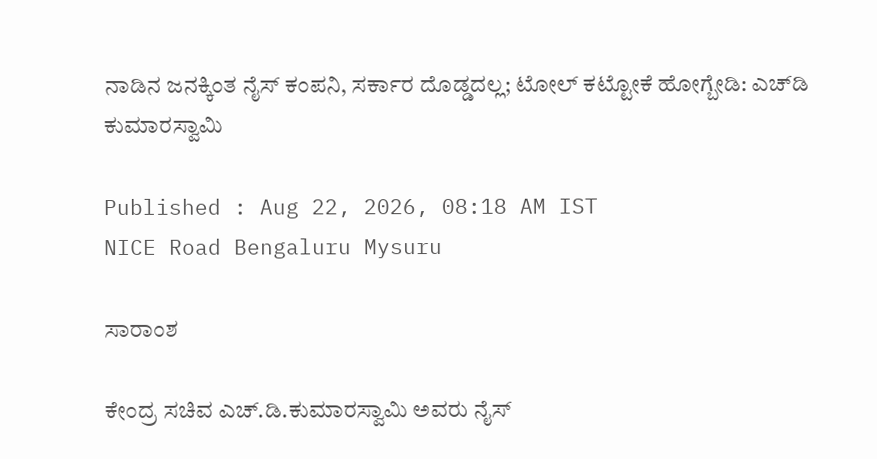ನಾಡಿನ ಜನಕ್ಕಿಂತ ನೈಸ್‌ ಕಂಪನಿ, ಸರ್ಕಾರ ದೊಡ್ಡದಲ್ಲ; ಟೋಲ್‌ ಕಟ್ಟೋಕೆ ಹೋಗ್ಬೇಡಿ: ಎಚ್‌ಡಿ ಕುಮಾರಸ್ವಾಮಿ

Published : Aug 22, 2026, 08:18 AM IST
NICE Road Bengaluru Mysuru

ಸಾರಾಂಶ

ಕೇಂದ್ರ ಸಚಿವ ಎಚ್‌.ಡಿ.ಕುಮಾರಸ್ವಾಮಿ ಅವರು ನೈಸ್‌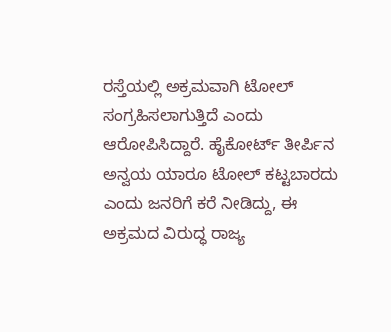ರಸ್ತೆಯಲ್ಲಿ ಅಕ್ರಮವಾಗಿ ಟೋಲ್‌ ಸಂಗ್ರಹಿಸಲಾಗುತ್ತಿದೆ ಎಂದು ಆರೋಪಿಸಿದ್ದಾರೆ. ಹೈಕೋರ್ಟ್ ತೀರ್ಪಿನ ಅನ್ವಯ ಯಾರೂ ಟೋಲ್ ಕಟ್ಟಬಾರದು ಎಂದು ಜನರಿಗೆ ಕರೆ ನೀಡಿದ್ದು, ಈ ಅಕ್ರಮದ ವಿರುದ್ಧ ರಾಜ್ಯ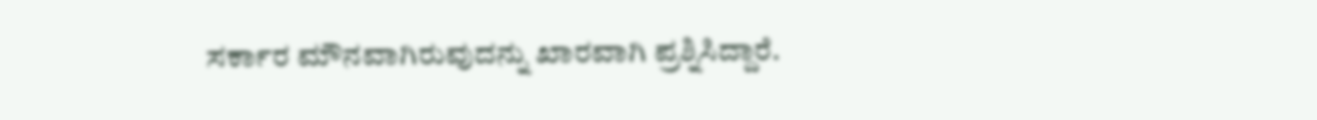ಸರ್ಕಾರ ಮೌನವಾಗಿರುವುದನ್ನು ಖಾರವಾಗಿ ಪ್ರಶ್ನಿಸಿದ್ದಾರೆ.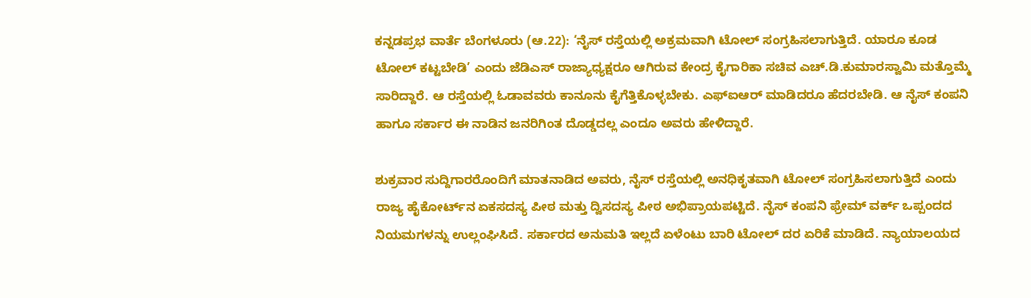ಕನ್ನಡಪ್ರಭ ವಾರ್ತೆ ಬೆಂಗಳೂರು (ಆ.22): ‘ನೈಸ್‌ ರಸ್ತೆಯಲ್ಲಿ ಅಕ್ರಮವಾಗಿ ಟೋಲ್‌ ಸಂಗ್ರಹಿಸಲಾಗುತ್ತಿದೆ. ಯಾರೂ ಕೂಡ ಟೋಲ್‌ ಕಟ್ಟಬೇಡಿ’ ಎಂದು ಜೆಡಿಎಸ್ ರಾಜ್ಯಾಧ್ಯಕ್ಷರೂ ಆಗಿರುವ ಕೇಂದ್ರ ಕೈಗಾರಿಕಾ ಸಚಿವ ಎಚ್‌.ಡಿ.ಕುಮಾರಸ್ವಾಮಿ ಮತ್ತೊಮ್ಮೆ ಸಾರಿದ್ದಾರೆ. ಆ ರಸ್ತೆಯಲ್ಲಿ ಓಡಾವವರು ಕಾನೂನು ಕೈಗೆತ್ತಿಕೊಳ್ಳಬೇಕು. ಎಫ್‌ಐಆರ್‌ ಮಾಡಿದರೂ ಹೆದರಬೇಡಿ. ಆ ನೈಸ್‌ ಕಂಪನಿ ಹಾಗೂ ಸರ್ಕಾರ ಈ ನಾಡಿನ ಜನರಿಗಿಂತ ದೊಡ್ಡದಲ್ಲ ಎಂದೂ ಅವರು ಹೇಳಿದ್ದಾರೆ.

ಶುಕ್ರವಾರ ಸುದ್ದಿಗಾರರೊಂದಿಗೆ ಮಾತನಾಡಿದ ಅವರು, ನೈಸ್‌ ರಸ್ತೆಯಲ್ಲಿ ಅನಧಿಕೃತವಾಗಿ ಟೋಲ್‌ ಸಂಗ್ರಹಿಸಲಾಗುತ್ತಿದೆ ಎಂದು ರಾಜ್ಯ ಹೈಕೋರ್ಟ್‌ನ ಏಕಸದಸ್ಯ ಪೀಠ ಮತ್ತು ದ್ವಿಸದಸ್ಯ ಪೀಠ ಅಭಿಪ್ರಾಯಪಟ್ಟಿದೆ. ನೈಸ್‌ ಕಂಪನಿ ಫ್ರೇಮ್‌ ವರ್ಕ್‌ ಒಪ್ಪಂದದ ನಿಯಮಗಳನ್ನು ಉಲ್ಲಂಘಿಸಿದೆ. ಸರ್ಕಾರದ ಅನುಮತಿ ಇಲ್ಲದೆ ಏಳೆಂಟು ಬಾರಿ ಟೋಲ್‌ ದರ ಏರಿಕೆ ಮಾಡಿದೆ. ನ್ಯಾಯಾಲಯದ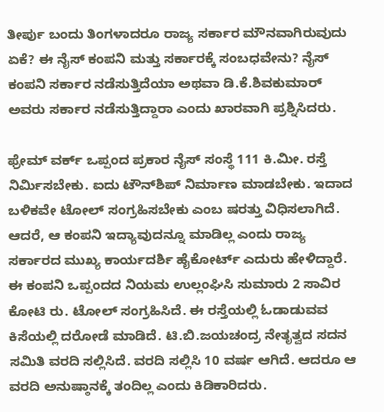ತೀರ್ಪು ಬಂದು ತಿಂಗಳಾದರೂ ರಾಜ್ಯ ಸರ್ಕಾರ ಮೌನವಾಗಿರುವುದು ಏಕೆ? ಈ ನೈಸ್‌ ಕಂಪನಿ ಮತ್ತು ಸರ್ಕಾರಕ್ಕೆ ಸಂಬಧವೇನು? ನೈಸ್‌ ಕಂಪನಿ ಸರ್ಕಾರ ನಡೆಸುತ್ತಿದೆಯಾ ಅಥವಾ ಡಿ.ಕೆ.ಶಿವಕುಮಾರ್‌ ಅವರು ಸರ್ಕಾರ ನಡೆಸುತ್ತಿದ್ದಾರಾ ಎಂದು ಖಾರವಾಗಿ ಪ್ರಶ್ನಿಸಿದರು.

ಫ್ರೇಮ್ ವರ್ಕ್‌ ಒಪ್ಪಂದ ಪ್ರಕಾರ ನೈಸ್‌ ಸಂಸ್ಥೆ 111 ಕಿ.ಮೀ. ರಸ್ತೆ ನಿರ್ಮಿಸಬೇಕು. ಐದು ಟೌನ್‌ಶಿಪ್‌ ನಿರ್ಮಾಣ ಮಾಡಬೇಕು. ಇದಾದ ಬಳಿಕವೇ ಟೋಲ್‌ ಸಂಗ್ರಹಿಸಬೇಕು ಎಂಬ ಷರತ್ತು ವಿಧಿಸಲಾಗಿದೆ. ಆದರೆ, ಆ ಕಂಪನಿ ಇದ್ಯಾವುದನ್ನೂ ಮಾಡಿಲ್ಲ ಎಂದು ರಾಜ್ಯ ಸರ್ಕಾರದ ಮುಖ್ಯ ಕಾರ್ಯದರ್ಶಿ ಹೈಕೋರ್ಟ್‌ ಎದುರು ಹೇಳಿದ್ದಾರೆ. ಈ ಕಂಪನಿ ಒಪ್ಪಂದದ ನಿಯಮ ಉಲ್ಲಂಘಿಸಿ ಸುಮಾರು 2 ಸಾವಿರ ಕೋಟಿ ರು. ಟೋಲ್‌ ಸಂಗ್ರಹಿಸಿದೆ. ಈ ರಸ್ತೆಯಲ್ಲಿ ಓಡಾಡುವವ ಕಿಸೆಯಲ್ಲಿ ದರೋಡೆ ಮಾಡಿದೆ. ಟಿ.ಬಿ.ಜಯಚಂದ್ರ ನೇತೃತ್ವದ ಸದನ ಸಮಿತಿ ವರದಿ ಸಲ್ಲಿಸಿದೆ. ವರದಿ ಸಲ್ಲಿಸಿ 10 ವರ್ಷ ಆಗಿದೆ. ಆದರೂ ಆ ವರದಿ ಅನುಷ್ಠಾನಕ್ಕೆ ತಂದಿಲ್ಲ ಎಂದು ಕಿಡಿಕಾರಿದರು.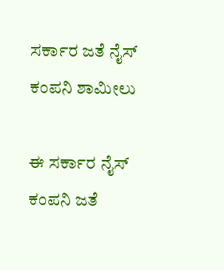ಸರ್ಕಾರ ಜತೆ ನೈಸ್‌ ಕಂಪನಿ ಶಾಮೀಲು

ಈ ಸರ್ಕಾರ ನೈಸ್‌ ಕಂಪನಿ ಜತೆ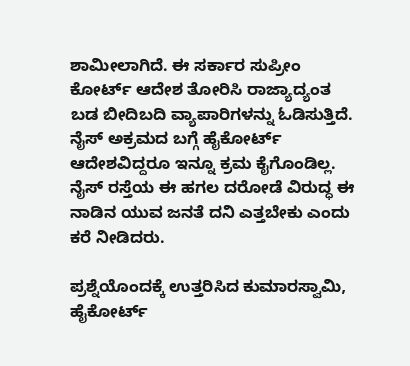ಶಾಮೀಲಾಗಿದೆ. ಈ ಸರ್ಕಾರ ಸುಪ್ರೀಂ ಕೋರ್ಟ್‌ ಆದೇಶ ತೋರಿಸಿ ರಾಜ್ಯಾದ್ಯಂತ ಬಡ ಬೀದಿಬದಿ ವ್ಯಾಪಾರಿಗಳನ್ನು ಓಡಿಸುತ್ತಿದೆ. ನೈಸ್‌ ಅಕ್ರಮದ ಬಗ್ಗೆ ಹೈಕೋರ್ಟ್‌ ಆದೇಶವಿದ್ದರೂ ಇನ್ನೂ ಕ್ರಮ ಕೈಗೊಂಡಿಲ್ಲ. ನೈಸ್‌ ರಸ್ತೆಯ ಈ ಹಗಲ ದರೋಡೆ ವಿರುದ್ಧ ಈ ನಾಡಿನ ಯುವ ಜನತೆ ದನಿ ಎತ್ತಬೇಕು ಎಂದು ಕರೆ ನೀಡಿದರು.

ಪ್ರಶ್ನೆಯೊಂದಕ್ಕೆ ಉತ್ತರಿಸಿದ ಕುಮಾರಸ್ವಾಮಿ, ಹೈಕೋರ್ಟ್‌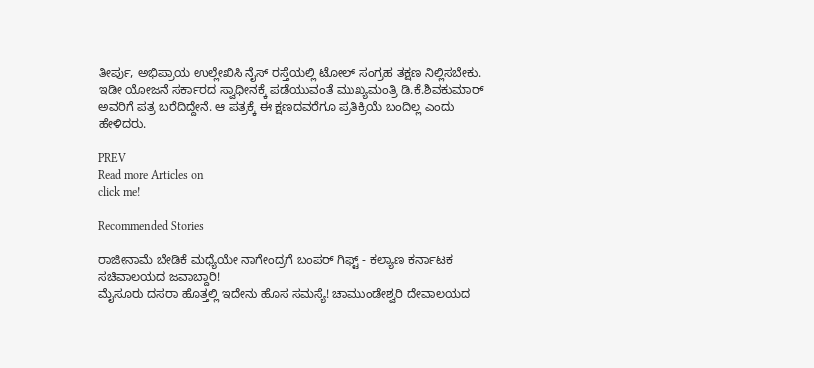ತೀರ್ಪು, ಅಭಿಪ್ರಾಯ ಉಲ್ಲೇಖಿಸಿ ನೈಸ್‌ ರಸ್ತೆಯಲ್ಲಿ ಟೋಲ್‌ ಸಂಗ್ರಹ ತಕ್ಷಣ ನಿಲ್ಲಿಸಬೇಕು. ಇಡೀ ಯೋಜನೆ ಸರ್ಕಾರದ ಸ್ವಾಧೀನಕ್ಕೆ ಪಡೆಯುವಂತೆ ಮುಖ್ಯಮಂತ್ರಿ ಡಿ.ಕೆ.ಶಿವಕುಮಾರ್‌ ಅವರಿಗೆ ಪತ್ರ ಬರೆದಿದ್ದೇನೆ. ಆ ಪತ್ರಕ್ಕೆ ಈ ಕ್ಷಣದವರೆಗೂ ಪ್ರತಿಕ್ರಿಯೆ ಬಂದಿಲ್ಲ ಎಂದು ಹೇಳಿದರು.

PREV
Read more Articles on
click me!

Recommended Stories

ರಾಜೀನಾಮೆ ಬೇಡಿಕೆ ಮಧ್ಯೆಯೇ ನಾಗೇಂದ್ರಗೆ ಬಂಪರ್ ಗಿಫ್ಟ್ - ಕಲ್ಯಾಣ ಕರ್ನಾಟಕ ಸಚಿವಾಲಯದ ಜವಾಬ್ದಾರಿ!
ಮೈಸೂರು ದಸರಾ ಹೊತ್ತಲ್ಲಿ ಇದೇನು ಹೊಸ ಸಮಸ್ಯೆ! ಚಾಮುಂಡೇಶ್ವರಿ ದೇವಾಲಯದ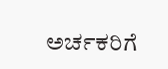ಅರ್ಚಕರಿಗೆ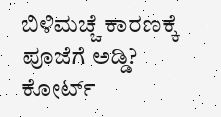ಬಿಳಿಮಚ್ಚೆ ಕಾರಣಕ್ಕೆ ಪೂಜೆಗೆ ಅಡ್ಡಿ? ಕೋರ್ಟ್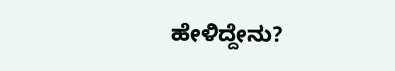ಹೇಳಿದ್ದೇನು?